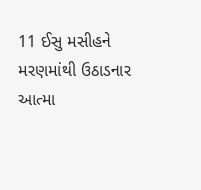11 ઈસુ મસીહને મરણમાંથી ઉઠાડનાર આત્મા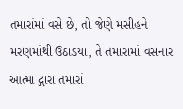તમારાંમાં વસે છે, તો જેણે મસીહને મરણમાંથી ઉઠાડયા, તે તમારામાં વસનાર આત્મા દ્ગારા તમારાં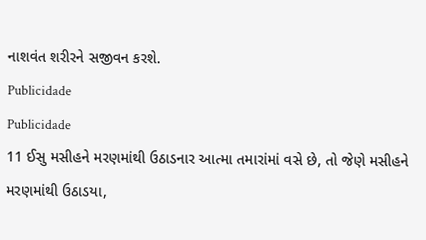નાશવંત શરીરને સજીવન કરશે.
Publicidade
Publicidade
11 ઈસુ મસીહને મરણમાંથી ઉઠાડનાર આત્મા તમારાંમાં વસે છે, તો જેણે મસીહને મરણમાંથી ઉઠાડયા,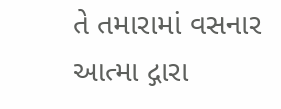તે તમારામાં વસનાર આત્મા દ્ગારા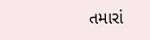તમારાં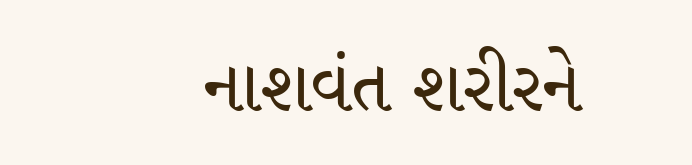નાશવંત શરીરને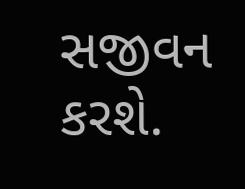સજીવન કરશે.